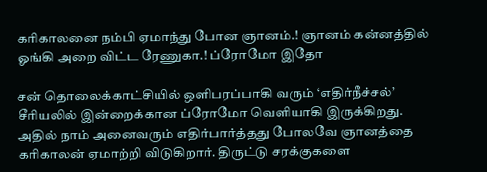கரிகாலனை நம்பி ஏமாந்து போன ஞானம்.! ஞானம் கன்னத்தில் ஓங்கி அறை விட்ட ரேணுகா.! ப்ரோமோ இதோ

சன் தொலைக்காட்சியில் ஒளிபரப்பாகி வரும் ‘எதிர்நீச்சல்’ சீரியலில் இன்றைக்கான ப்ரோமோ வெளியாகி இருக்கிறது. அதில் நாம் அனைவரும் எதிர்பார்த்தது போலவே ஞானத்தை கரிகாலன் ஏமாற்றி விடுகிறார். திருட்டு சரக்குகளை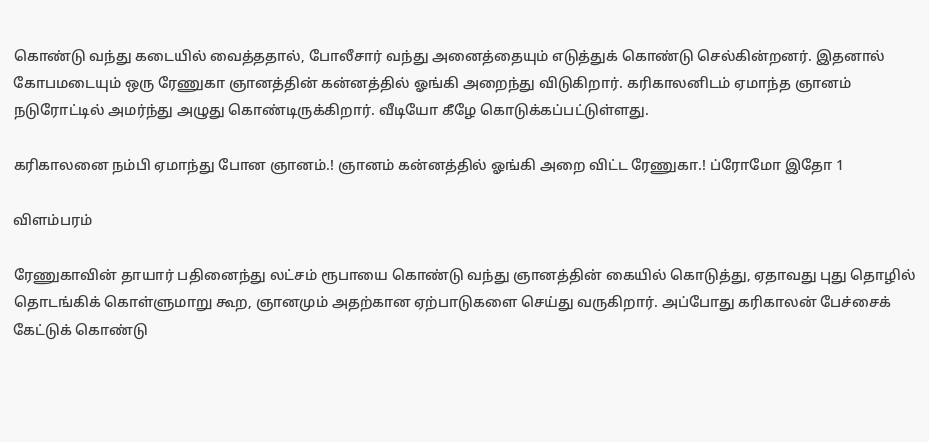கொண்டு வந்து கடையில் வைத்ததால், போலீசார் வந்து அனைத்தையும் எடுத்துக் கொண்டு செல்கின்றனர். இதனால் கோபமடையும் ஒரு ரேணுகா ஞானத்தின் கன்னத்தில் ஓங்கி அறைந்து விடுகிறார். கரிகாலனிடம் ஏமாந்த ஞானம் நடுரோட்டில் அமர்ந்து அழுது கொண்டிருக்கிறார். வீடியோ கீழே கொடுக்கப்பட்டுள்ளது.

கரிகாலனை நம்பி ஏமாந்து போன ஞானம்.! ஞானம் கன்னத்தில் ஓங்கி அறை விட்ட ரேணுகா.! ப்ரோமோ இதோ 1

விளம்பரம்

ரேணுகாவின் தாயார் பதினைந்து லட்சம் ரூபாயை கொண்டு வந்து ஞானத்தின் கையில் கொடுத்து, ஏதாவது புது தொழில் தொடங்கிக் கொள்ளுமாறு கூற, ஞானமும் அதற்கான ஏற்பாடுகளை செய்து வருகிறார். அப்போது கரிகாலன் பேச்சைக் கேட்டுக் கொண்டு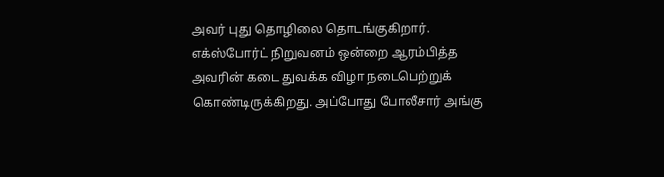அவர் புது தொழிலை தொடங்குகிறார். எக்ஸ்போர்ட் நிறுவனம் ஒன்றை ஆரம்பித்த அவரின் கடை துவக்க விழா நடைபெற்றுக் கொண்டிருக்கிறது. அப்போது போலீசார் அங்கு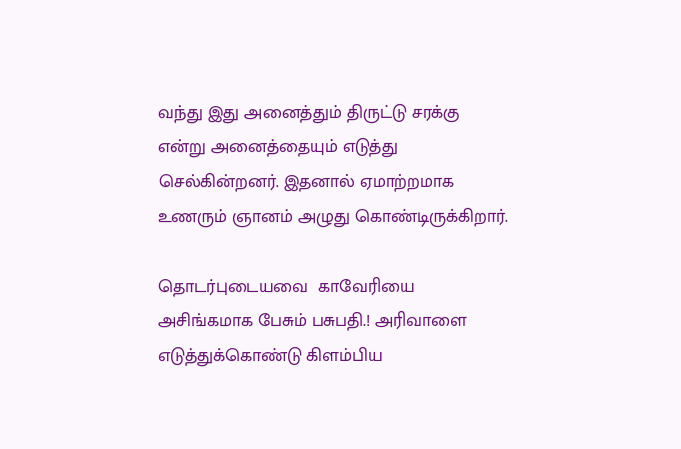வந்து இது அனைத்தும் திருட்டு சரக்கு என்று அனைத்தையும் எடுத்து செல்கின்றனர். இதனால் ஏமாற்றமாக உணரும் ஞானம் அழுது கொண்டிருக்கிறார்.

தொடர்புடையவை  காவேரியை அசிங்கமாக பேசும் பசுபதி.! அரிவாளை எடுத்துக்கொண்டு கிளம்பிய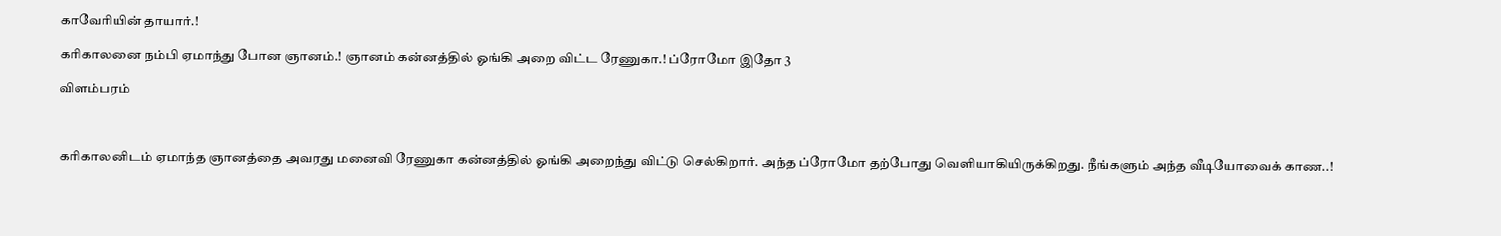காவேரியின் தாயார்.!

கரிகாலனை நம்பி ஏமாந்து போன ஞானம்.! ஞானம் கன்னத்தில் ஓங்கி அறை விட்ட ரேணுகா.! ப்ரோமோ இதோ 3

விளம்பரம்



கரிகாலனிடம் ஏமாந்த ஞானத்தை அவரது மனைவி ரேணுகா கன்னத்தில் ஓங்கி அறைந்து விட்டு செல்கிறார். அந்த ப்ரோமோ தற்போது வெளியாகியிருக்கிறது. நீங்களும் அந்த வீடியோவைக் காண..!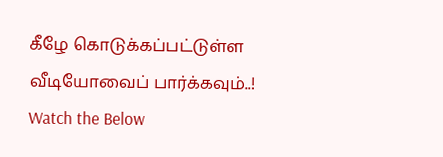கீழே கொடுக்கப்பட்டுள்ள வீடியோவைப் பார்க்கவும்..!  Watch the Below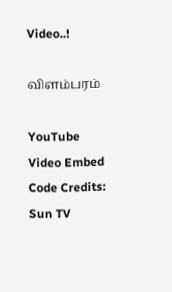Video..!

விளம்பரம்

YouTube Video Embed Code Credits: Sun TV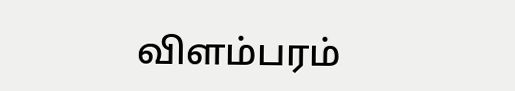விளம்பரம்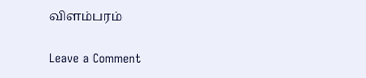விளம்பரம்

Leave a Comment